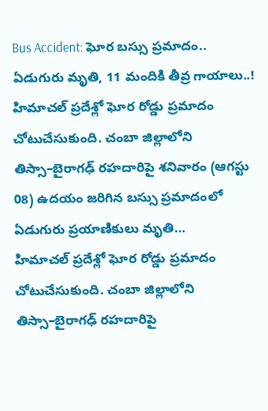Bus Accident: ఘోర బస్సు ప్రమాదం.. ఏడుగురు మృతి, 11 మందికి తీవ్ర గాయాలు..!
హిమాచల్ ప్రదేశ్లో ఘోర రోడ్డు ప్రమాదం చోటుచేసుకుంది. చంబా జిల్లాలోని తిస్సా–బైరాగఢ్ రహదారిపై శనివారం (ఆగస్టు 08) ఉదయం జరిగిన బస్సు ప్రమాదంలో ఏడుగురు ప్రయాణికులు మృతి…
హిమాచల్ ప్రదేశ్లో ఘోర రోడ్డు ప్రమాదం చోటుచేసుకుంది. చంబా జిల్లాలోని తిస్సా–బైరాగఢ్ రహదారిపై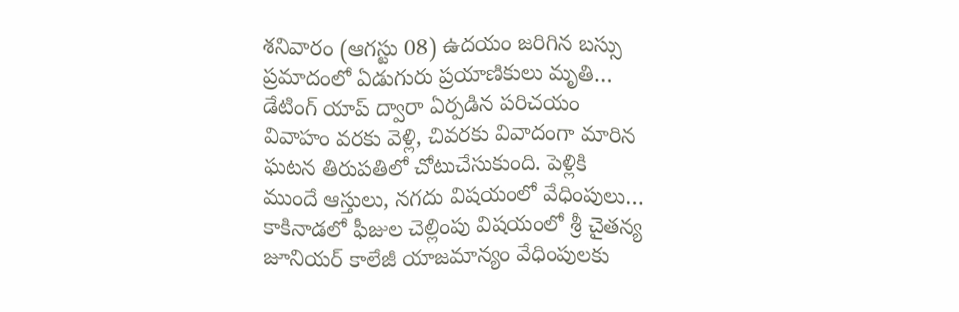శనివారం (ఆగస్టు 08) ఉదయం జరిగిన బస్సు ప్రమాదంలో ఏడుగురు ప్రయాణికులు మృతి…
డేటింగ్ యాప్ ద్వారా ఏర్పడిన పరిచయం వివాహం వరకు వెళ్లి, చివరకు వివాదంగా మారిన ఘటన తిరుపతిలో చోటుచేసుకుంది. పెళ్లికి ముందే ఆస్తులు, నగదు విషయంలో వేధింపులు…
కాకినాడలో ఫీజుల చెల్లింపు విషయంలో శ్రీ చైతన్య జూనియర్ కాలేజీ యాజమాన్యం వేధింపులకు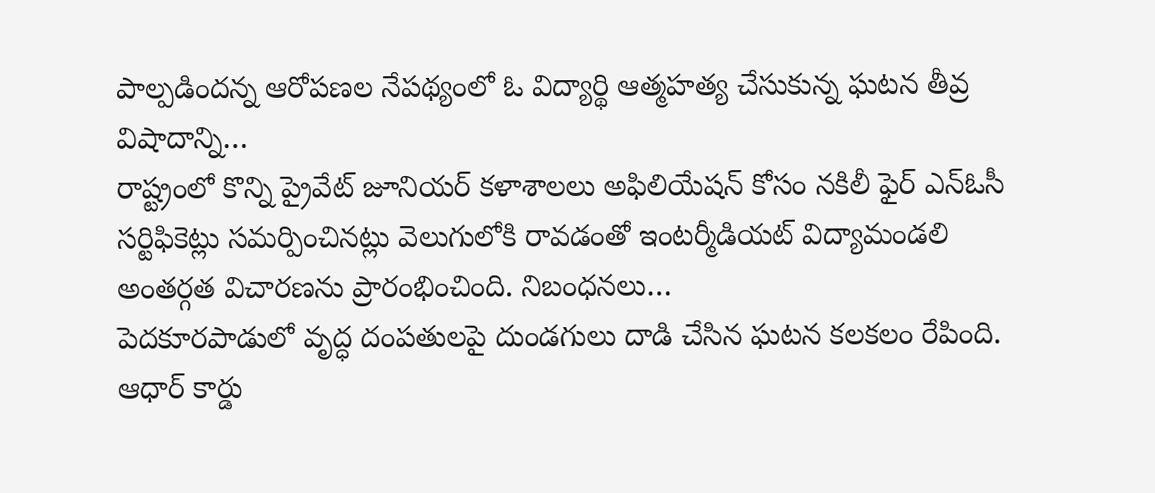పాల్పడిందన్న ఆరోపణల నేపథ్యంలో ఓ విద్యార్థి ఆత్మహత్య చేసుకున్న ఘటన తీవ్ర విషాదాన్ని…
రాష్ట్రంలో కొన్ని ప్రైవేట్ జూనియర్ కళాశాలలు అఫిలియేషన్ కోసం నకిలీ ఫైర్ ఎన్ఓసీ సర్టిఫికెట్లు సమర్పించినట్లు వెలుగులోకి రావడంతో ఇంటర్మీడియట్ విద్యామండలి అంతర్గత విచారణను ప్రారంభించింది. నిబంధనలు…
పెదకూరపాడులో వృద్ధ దంపతులపై దుండగులు దాడి చేసిన ఘటన కలకలం రేపింది. ఆధార్ కార్డు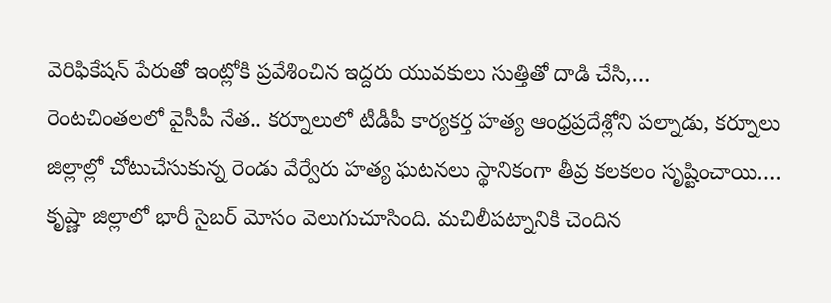వెరిఫికేషన్ పేరుతో ఇంట్లోకి ప్రవేశించిన ఇద్దరు యువకులు సుత్తితో దాడి చేసి,…
రెంటచింతలలో వైసీపీ నేత.. కర్నూలులో టీడీపీ కార్యకర్త హత్య ఆంధ్రప్రదేశ్లోని పల్నాడు, కర్నూలు జిల్లాల్లో చోటుచేసుకున్న రెండు వేర్వేరు హత్య ఘటనలు స్థానికంగా తీవ్ర కలకలం సృష్టించాయి.…
కృష్ణా జిల్లాలో భారీ సైబర్ మోసం వెలుగుచూసింది. మచిలీపట్నానికి చెందిన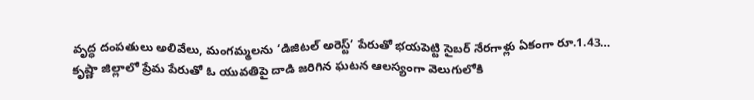వృద్ధ దంపతులు అలివేలు, మంగమ్మలను ‘డిజిటల్ అరెస్ట్’ పేరుతో భయపెట్టి సైబర్ నేరగాళ్లు ఏకంగా రూ.1.43…
కృష్ణా జిల్లాలో ప్రేమ పేరుతో ఓ యువతిపై దాడి జరిగిన ఘటన ఆలస్యంగా వెలుగులోకి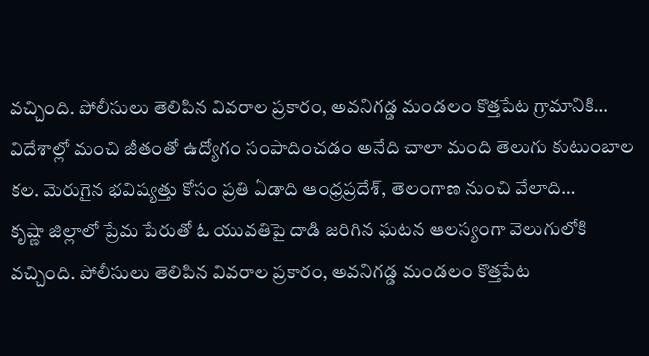వచ్చింది. పోలీసులు తెలిపిన వివరాల ప్రకారం, అవనిగడ్డ మండలం కొత్తపేట గ్రామానికి…
విదేశాల్లో మంచి జీతంతో ఉద్యోగం సంపాదించడం అనేది చాలా మంది తెలుగు కుటుంబాల కల. మెరుగైన భవిష్యత్తు కోసం ప్రతి ఏడాది ఆంధ్రప్రదేశ్, తెలంగాణ నుంచి వేలాది…
కృష్ణా జిల్లాలో ప్రేమ పేరుతో ఓ యువతిపై దాడి జరిగిన ఘటన ఆలస్యంగా వెలుగులోకి వచ్చింది. పోలీసులు తెలిపిన వివరాల ప్రకారం, అవనిగడ్డ మండలం కొత్తపేట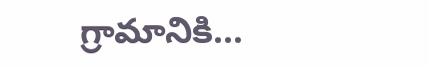గ్రామానికి…